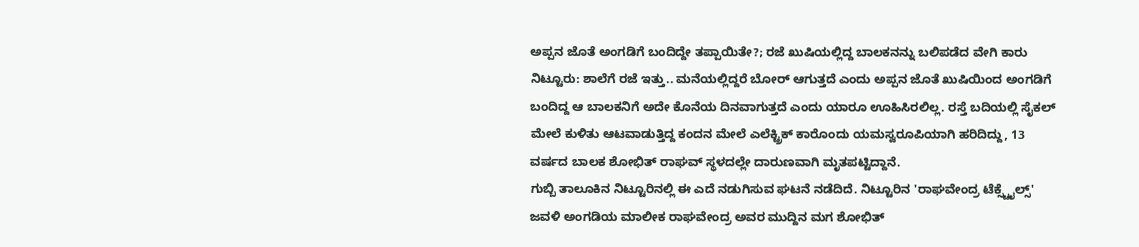ಅಪ್ಪನ ಜೊತೆ ಅಂಗಡಿಗೆ ಬಂದಿದ್ದೇ ತಪ್ಪಾಯಿತೇ?; ರಜೆ ಖುಷಿಯಲ್ಲಿದ್ದ ಬಾಲಕನನ್ನು ಬಲಿಪಡೆದ ವೇಗಿ ಕಾರು
ನಿಟ್ಟೂರು: ಶಾಲೆಗೆ ರಜೆ ಇತ್ತು.. ಮನೆಯಲ್ಲಿದ್ದರೆ ಬೋರ್ ಆಗುತ್ತದೆ ಎಂದು ಅಪ್ಪನ ಜೊತೆ ಖುಷಿಯಿಂದ ಅಂಗಡಿಗೆ ಬಂದಿದ್ದ ಆ ಬಾಲಕನಿಗೆ ಅದೇ ಕೊನೆಯ ದಿನವಾಗುತ್ತದೆ ಎಂದು ಯಾರೂ ಊಹಿಸಿರಲಿಲ್ಲ. ರಸ್ತೆ ಬದಿಯಲ್ಲಿ ಸೈಕಲ್ ಮೇಲೆ ಕುಳಿತು ಆಟವಾಡುತ್ತಿದ್ದ ಕಂದನ ಮೇಲೆ ಎಲೆಕ್ಟ್ರಿಕ್ ಕಾರೊಂದು ಯಮಸ್ವರೂಪಿಯಾಗಿ ಹರಿದಿದ್ದು, 13 ವರ್ಷದ ಬಾಲಕ ಶೋಭಿತ್ ರಾಘವ್ ಸ್ಥಳದಲ್ಲೇ ದಾರುಣವಾಗಿ ಮೃತಪಟ್ಟಿದ್ದಾನೆ.
ಗುಬ್ಬಿ ತಾಲೂಕಿನ ನಿಟ್ಟೂರಿನಲ್ಲಿ ಈ ಎದೆ ನಡುಗಿಸುವ ಘಟನೆ ನಡೆದಿದೆ. ನಿಟ್ಟೂರಿನ 'ರಾಘವೇಂದ್ರ ಟೆಕ್ಸ್ಟೈಲ್ಸ್' ಜವಳಿ ಅಂಗಡಿಯ ಮಾಲೀಕ ರಾಘವೇಂದ್ರ ಅವರ ಮುದ್ದಿನ ಮಗ ಶೋಭಿತ್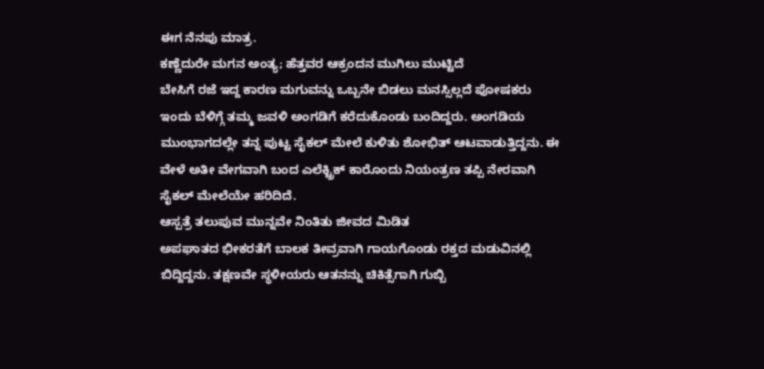ಈಗ ನೆನಪು ಮಾತ್ರ.
ಕಣ್ಣೆದುರೇ ಮಗನ ಅಂತ್ಯ; ಹೆತ್ತವರ ಆಕ್ರಂದನ ಮುಗಿಲು ಮುಟ್ಟಿದೆ
ಬೇಸಿಗೆ ರಜೆ ಇದ್ದ ಕಾರಣ ಮಗುವನ್ನು ಒಬ್ಬನೇ ಬಿಡಲು ಮನಸ್ಸಿಲ್ಲದೆ ಪೋಷಕರು ಇಂದು ಬೆಳಿಗ್ಗೆ ತಮ್ಮ ಜವಳಿ ಅಂಗಡಿಗೆ ಕರೆದುಕೊಂಡು ಬಂದಿದ್ದರು. ಅಂಗಡಿಯ ಮುಂಭಾಗದಲ್ಲೇ ತನ್ನ ಪುಟ್ಟ ಸೈಕಲ್ ಮೇಲೆ ಕುಳಿತು ಶೋಭಿತ್ ಆಟವಾಡುತ್ತಿದ್ದನು. ಈ ವೇಳೆ ಅತೀ ವೇಗವಾಗಿ ಬಂದ ಎಲೆಕ್ಟ್ರಿಕ್ ಕಾರೊಂದು ನಿಯಂತ್ರಣ ತಪ್ಪಿ ನೇರವಾಗಿ ಸೈಕಲ್ ಮೇಲೆಯೇ ಹರಿದಿದೆ.
ಆಸ್ಪತ್ರೆ ತಲುಪುವ ಮುನ್ನವೇ ನಿಂತಿತು ಜೀವದ ಮಿಡಿತ
ಅಪಘಾತದ ಭೀಕರತೆಗೆ ಬಾಲಕ ತೀವ್ರವಾಗಿ ಗಾಯಗೊಂಡು ರಕ್ತದ ಮಡುವಿನಲ್ಲಿ ಬಿದ್ದಿದ್ದನು. ತಕ್ಷಣವೇ ಸ್ಥಳೀಯರು ಆತನನ್ನು ಚಿಕಿತ್ಸೆಗಾಗಿ ಗುಬ್ಬಿ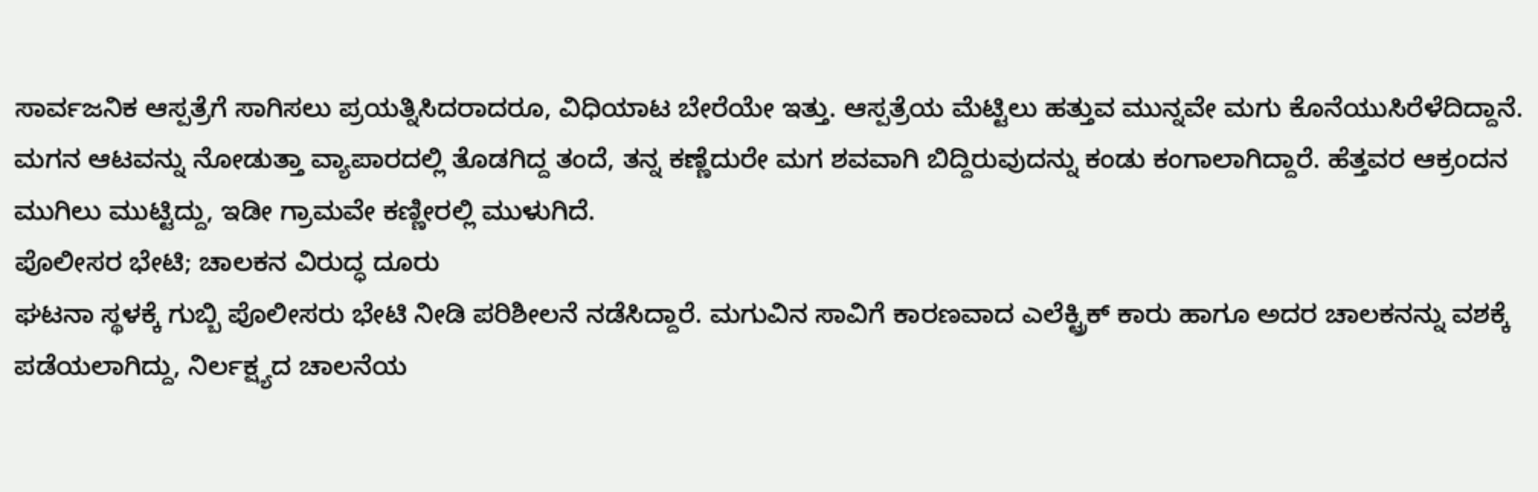ಸಾರ್ವಜನಿಕ ಆಸ್ಪತ್ರೆಗೆ ಸಾಗಿಸಲು ಪ್ರಯತ್ನಿಸಿದರಾದರೂ, ವಿಧಿಯಾಟ ಬೇರೆಯೇ ಇತ್ತು. ಆಸ್ಪತ್ರೆಯ ಮೆಟ್ಟಿಲು ಹತ್ತುವ ಮುನ್ನವೇ ಮಗು ಕೊನೆಯುಸಿರೆಳೆದಿದ್ದಾನೆ. ಮಗನ ಆಟವನ್ನು ನೋಡುತ್ತಾ ವ್ಯಾಪಾರದಲ್ಲಿ ತೊಡಗಿದ್ದ ತಂದೆ, ತನ್ನ ಕಣ್ಣೆದುರೇ ಮಗ ಶವವಾಗಿ ಬಿದ್ದಿರುವುದನ್ನು ಕಂಡು ಕಂಗಾಲಾಗಿದ್ದಾರೆ. ಹೆತ್ತವರ ಆಕ್ರಂದನ ಮುಗಿಲು ಮುಟ್ಟಿದ್ದು, ಇಡೀ ಗ್ರಾಮವೇ ಕಣ್ಣೀರಲ್ಲಿ ಮುಳುಗಿದೆ.
ಪೊಲೀಸರ ಭೇಟಿ; ಚಾಲಕನ ವಿರುದ್ಧ ದೂರು
ಘಟನಾ ಸ್ಥಳಕ್ಕೆ ಗುಬ್ಬಿ ಪೊಲೀಸರು ಭೇಟಿ ನೀಡಿ ಪರಿಶೀಲನೆ ನಡೆಸಿದ್ದಾರೆ. ಮಗುವಿನ ಸಾವಿಗೆ ಕಾರಣವಾದ ಎಲೆಕ್ಟ್ರಿಕ್ ಕಾರು ಹಾಗೂ ಅದರ ಚಾಲಕನನ್ನು ವಶಕ್ಕೆ ಪಡೆಯಲಾಗಿದ್ದು, ನಿರ್ಲಕ್ಷ್ಯದ ಚಾಲನೆಯ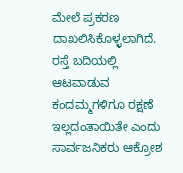ಮೇಲೆ ಪ್ರಕರಣ ದಾಖಲಿಸಿಕೊಳ್ಳಲಾಗಿದೆ. ರಸ್ತೆ ಬದಿಯಲ್ಲಿ ಆಟವಾಡುವ ಕಂದಮ್ಮಗಳಿಗೂ ರಕ್ಷಣೆ ಇಲ್ಲದಂತಾಯಿತೇ ಎಂದು ಸಾರ್ವಜನಿಕರು ಆಕ್ರೋಶ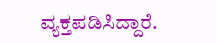ವ್ಯಕ್ತಪಡಿಸಿದ್ದಾರೆ.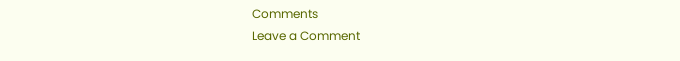Comments
Leave a Comment